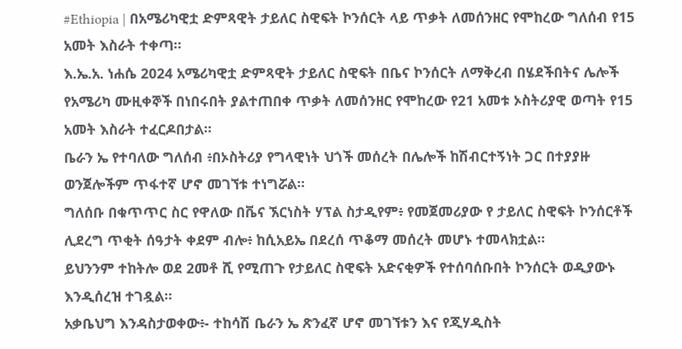#Ethiopia | በአሜሪካዊቷ ድምጻዊት ታይለር ስዊፍት ኮንሰርት ላይ ጥቃት ለመሰንዘር የሞከረው ግለሰብ የ15 አመት እስራት ተቀጣ።
እ.ኤ.አ. ነሐሴ 2024 አሜሪካዊቷ ድምጻዊት ታይለር ስዊፍት በቤና ኮንሰርት ለማቅረብ በሄደችበትና ሌሎች የአሜሪካ ሙዚቀኞች በነበሩበት ያልተጠበቀ ጥቃት ለመሰንዘር የሞከረው የ21 አመቱ ኦስትሪያዊ ወጣት የ15 አመት እስራት ተፈርዶበታል።
ቤራን ኤ የተባለው ግለሰብ ፥በኦስትሪያ የግላዊነት ህጎች መሰረት በሌሎች ከሽብርተኝነት ጋር በተያያዙ ወንጀሎችም ጥፋተኛ ሆኖ መገኘቱ ተነግሯል።
ግለሰቡ በቁጥጥር ስር የዋለው በቬና ኧርነስት ሃፕል ስታዲየም፥ የመጀመሪያው የ ታይለር ስዊፍት ኮንሰርቶች ሊደረግ ጥቂት ሰዓታት ቀደም ብሎ፥ ከሲአይኤ በደረሰ ጥቆማ መሰረት መሆኑ ተመላክቷል።
ይህንንም ተከትሎ ወደ 2መቶ ሺ የሚጠጉ የታይለር ስዊፍት አድናቂዎች የተሰባሰቡበት ኮንሰርት ወዲያውኑ እንዲሰረዝ ተገዷል።
አቃቤህግ እንዳስታወቀው፥- ተከሳሽ ቤራን ኤ ጽንፈኛ ሆኖ መገኘቱን እና የጂሃዲስት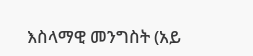እስላማዊ መንግስት (አይ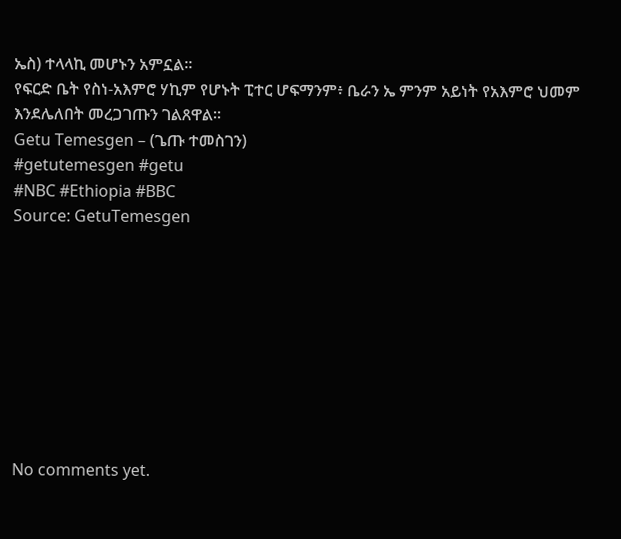ኤስ) ተላላኪ መሆኑን አምኗል።
የፍርድ ቤት የስነ-አእምሮ ሃኪም የሆኑት ፒተር ሆፍማንም፥ ቤራን ኤ ምንም አይነት የአእምሮ ህመም እንደሌለበት መረጋገጡን ገልጸዋል።
Getu Temesgen – (ጌጡ ተመስገን)
#getutemesgen #getu
#NBC #Ethiopia #BBC
Source: GetuTemesgen









No comments yet.